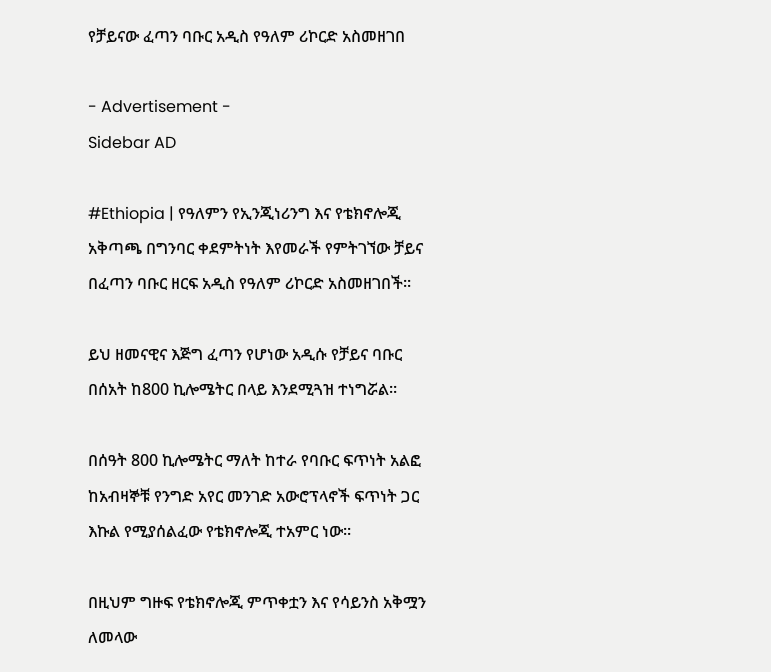የቻይናው ፈጣን ባቡር አዲስ የዓለም ሪኮርድ አስመዘገበ

- Advertisement -
Sidebar AD

#Ethiopia | የዓለምን የኢንጂነሪንግ እና የቴክኖሎጂ አቅጣጫ በግንባር ቀደምትነት እየመራች የምትገኘው ቻይና በፈጣን ባቡር ዘርፍ አዲስ የዓለም ሪኮርድ አስመዘገበች።

ይህ ዘመናዊና እጅግ ፈጣን የሆነው አዲሱ የቻይና ባቡር በሰአት ከ800 ኪሎሜትር በላይ እንደሚጓዝ ተነግሯል።

በሰዓት 800 ኪሎሜትር ማለት ከተራ የባቡር ፍጥነት አልፎ ከአብዛኞቹ የንግድ አየር መንገድ አውሮፕላኖች ፍጥነት ጋር እኩል የሚያሰልፈው የቴክኖሎጂ ተአምር ነው።

በዚህም ግዙፍ የቴክኖሎጂ ምጥቀቷን እና የሳይንስ አቅሟን ለመላው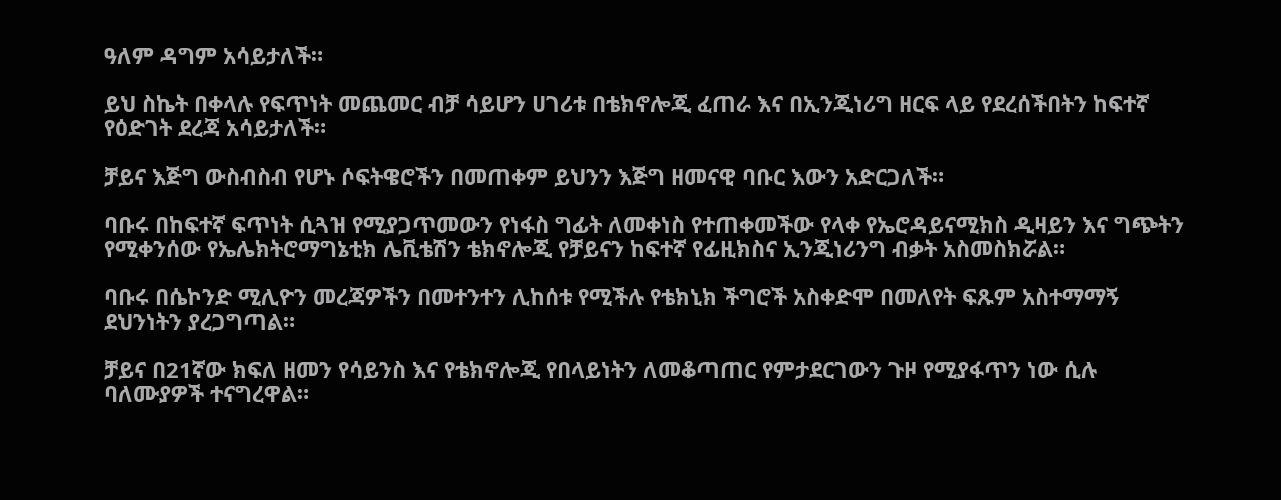ዓለም ዳግም አሳይታለች።

ይህ ስኬት በቀላሉ የፍጥነት መጨመር ብቻ ሳይሆን ሀገሪቱ በቴክኖሎጂ ፈጠራ እና በኢንጂነሪግ ዘርፍ ላይ የደረሰችበትን ከፍተኛ የዕድገት ደረጃ አሳይታለች።

ቻይና እጅግ ውስብስብ የሆኑ ሶፍትዌሮችን በመጠቀም ይህንን እጅግ ዘመናዊ ባቡር እውን አድርጋለች።

ባቡሩ በከፍተኛ ፍጥነት ሲጓዝ የሚያጋጥመውን የነፋስ ግፊት ለመቀነስ የተጠቀመችው የላቀ የኤሮዳይናሚክስ ዲዛይን እና ግጭትን የሚቀንሰው የኤሌክትሮማግኔቲክ ሌቪቴሽን ቴክኖሎጂ የቻይናን ከፍተኛ የፊዚክስና ኢንጂነሪንግ ብቃት አስመስክሯል።

ባቡሩ በሴኮንድ ሚሊዮን መረጃዎችን በመተንተን ሊከሰቱ የሚችሉ የቴክኒክ ችግሮች አስቀድሞ በመለየት ፍጹም አስተማማኝ ደህንነትን ያረጋግጣል።

ቻይና በ21ኛው ክፍለ ዘመን የሳይንስ እና የቴክኖሎጂ የበላይነትን ለመቆጣጠር የምታደርገውን ጉዞ የሚያፋጥን ነው ሲሉ ባለሙያዎች ተናግረዋል።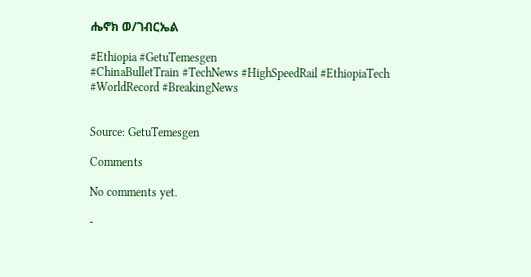ሔኖክ ወ/ገብርኤል

#Ethiopia #GetuTemesgen
#ChinaBulletTrain #TechNews #HighSpeedRail #EthiopiaTech #WorldRecord #BreakingNews


Source: GetuTemesgen

Comments

No comments yet.

-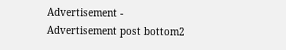Advertisement -
Advertisement post bottom2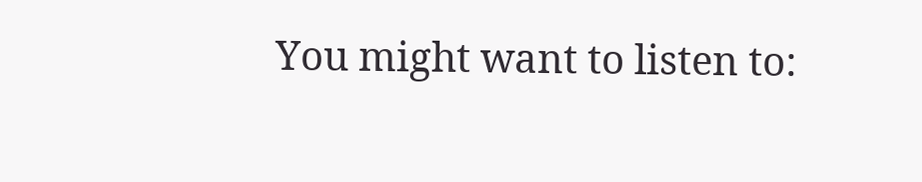You might want to listen to: